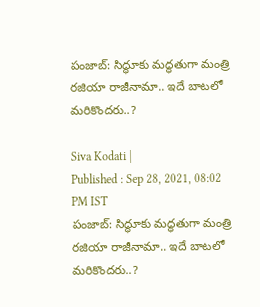పంజాబ్‌: సిద్ధూకు మద్ధతుగా మంత్రి రజియా రాజీనామా.. ఇదే బాటలో మరికొందరు..?

Siva Kodati |
Published : Sep 28, 2021, 08:02 PM IST
పంజాబ్‌: సిద్ధూకు మద్ధతుగా మంత్రి రజియా రాజీనామా.. ఇదే బాటలో మరికొందరు..?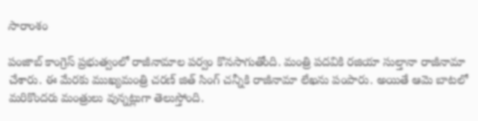సారాంశం

పంజాబ్ కాంగ్రెస్ ప్రభుత్వంలో రాజీనామాల పర్వం కొనసాగుతోంది. మంత్రి పదవికి రజియా సుల్తానా రాజీనామా చేశారు. ఈ మేరకు ముఖ్యమంత్రి చరణ్ జిత్ సింగ్ చన్నీకి రాజీనామా లేఖను పంపారు. అయితే ఆమె బాటలో మరికొందరు మంత్రులు వున్నట్లుగా తెలుస్తోంది.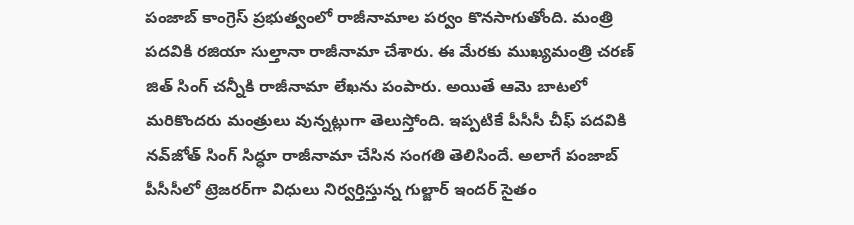పంజాబ్ కాంగ్రెస్ ప్రభుత్వంలో రాజీనామాల పర్వం కొనసాగుతోంది. మంత్రి పదవికి రజియా సుల్తానా రాజీనామా చేశారు. ఈ మేరకు ముఖ్యమంత్రి చరణ్ జిత్ సింగ్ చన్నీకి రాజీనామా లేఖను పంపారు. అయితే ఆమె బాటలో మరికొందరు మంత్రులు వున్నట్లుగా తెలుస్తోంది. ఇప్పటికే పీసీసీ చీఫ్ పదవికి నవ్‌జోత్ సింగ్ సిద్ధూ రాజీనామా చేసిన సంగతి తెలిసిందే. అలాగే పంజాబ్ పీసీసీలో ట్రెజరర్‌గా విధులు నిర్వర్తిస్తున్న గుల్జార్ ఇందర్ సైతం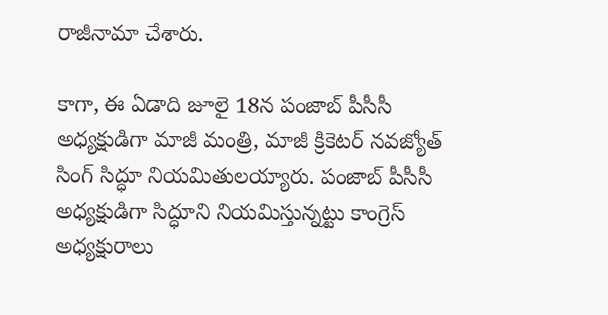రాజీనామా చేశారు.

కాగా, ఈ ఏడాది జూలై 18న పంజాబ్ పీసీసీ అధ్యక్షుడిగా మాజీ మంత్రి, మాజీ క్రికెటర్‌ నవజ్యోత్‌ సింగ్‌ సిద్ధూ నియమితులయ్యారు. పంజాబ్‌ పీసీసీ అధ్యక్షుడిగా సిద్ధూని నియమిస్తున్నట్టు కాంగ్రెస్‌ అధ్యక్షురాలు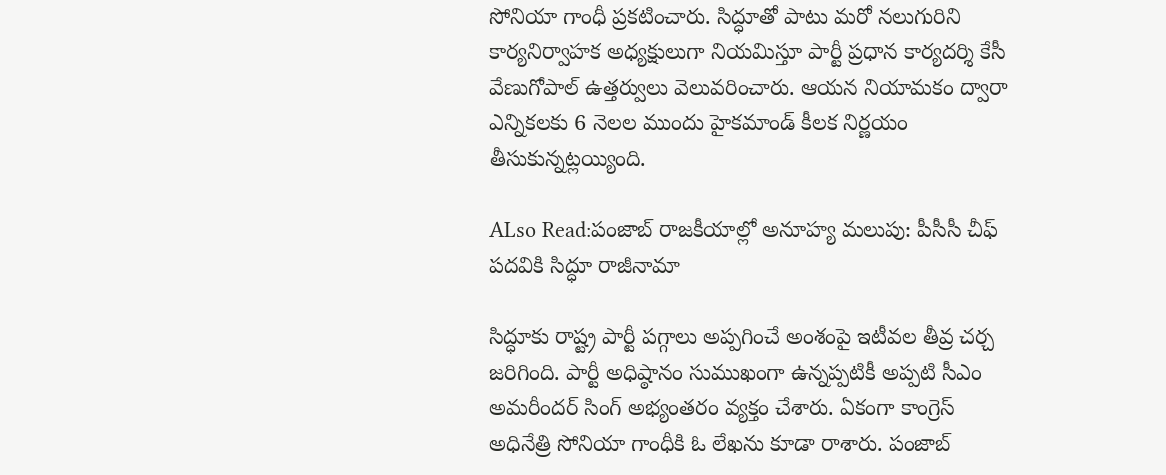సోనియా గాంధీ ప్రకటించారు. సిద్ధూతో పాటు మరో నలుగురిని కార్యనిర్వాహక అధ్యక్షులుగా నియమిస్తూ పార్టీ ప్రధాన కార్యదర్శి కేసీ వేణుగోపాల్‌ ఉత్తర్వులు వెలువరించారు. ఆయన నియామకం ద్వారా ఎన్నికలకు 6 నెలల ముందు హైకమాండ్ కీలక నిర్ణయం తీసుకున్నట్లయ్యింది.

ALso Read:పంజాబ్ రాజకీయాల్లో అనూహ్య మలుపు: పీసీసీ చీఫ్ పదవికి సిద్ధూ రాజీనామా

సిద్ధూకు రాష్ట్ర పార్టీ పగ్గాలు అప్పగించే అంశంపై ఇటీవల తీవ్ర చర్చ జరిగింది. పార్టీ అధిష్ఠానం సుముఖంగా ఉన్నప్పటికీ అప్పటి సీఎం అమరీందర్‌ సింగ్‌ అభ్యంతరం వ్యక్తం చేశారు. ఏకంగా కాంగ్రెస్ అధినేత్రి సోనియా గాంధీకి ఓ లేఖను కూడా రాశారు. పంజాబ్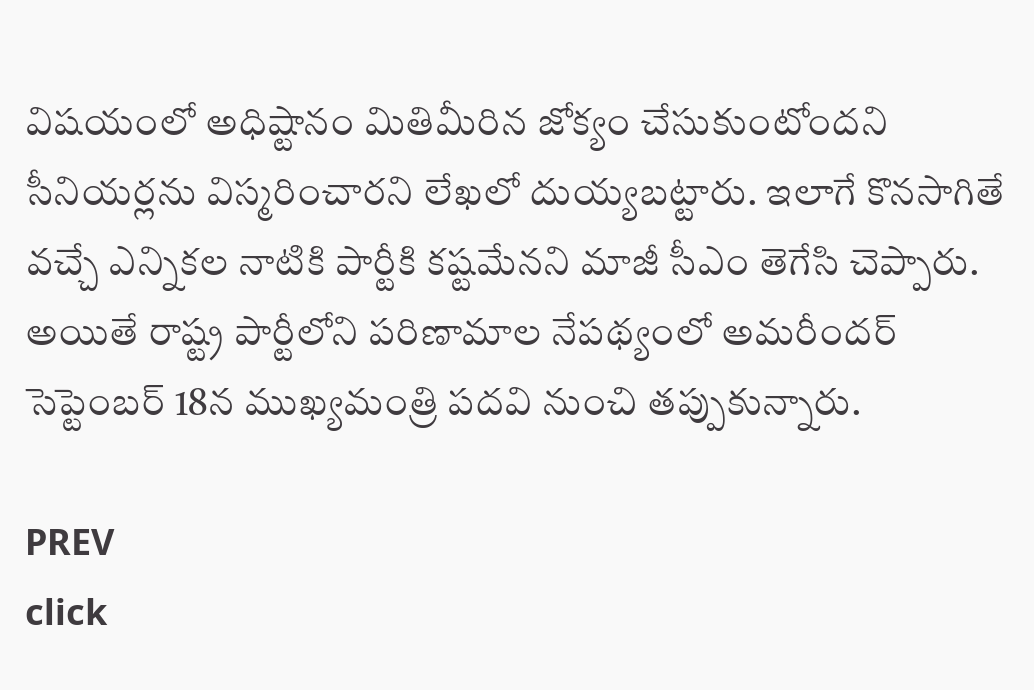విషయంలో అధిష్టానం మితిమీరిన జోక్యం చేసుకుంటోందని సీనియర్లను విస్మరించారని లేఖలో దుయ్యబట్టారు. ఇలాగే కొనసాగితే వచ్చే ఎన్నికల నాటికి పార్టీకి కష్టమేనని మాజీ సీఎం తెగేసి చెప్పారు. అయితే రాష్ట్ర పార్టీలోని పరిణామాల నేపథ్యంలో అమరీందర్ సెప్టెంబర్ 18న ముఖ్యమంత్రి పదవి నుంచి తప్పుకున్నారు.

PREV
click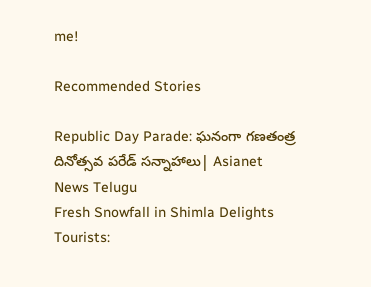me!

Recommended Stories

Republic Day Parade: ఘనంగా గణతంత్ర దినోత్సవ పరేడ్ సన్నాహాలు| Asianet News Telugu
Fresh Snowfall in Shimla Delights Tourists: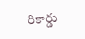రికార్డు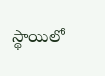స్థాయిలో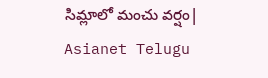సిమ్లాలో మంచు వర్షం| Asianet Telugu